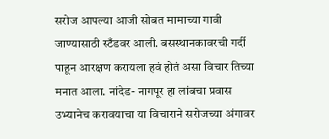सरोज आपल्या आजी सोबत मामाच्या गावी जाण्यासाठी स्टँडवर आली. बसस्थानकावरची गर्दी पाहून आरक्षण करायला हवं होतं असा विचार तिच्या मनात आला. नांदेड- नागपूर हा लांबचा प्रवास उभ्यानेच करावयाचा या विचाराने सरोजच्या अंगावर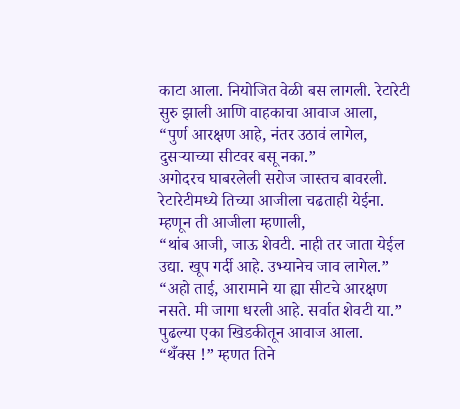काटा आला. नियोजित वेळी बस लागली. रेटारेटी सुरु झाली आणि वाहकाचा आवाज आला,
“पुर्ण आरक्षण आहे, नंतर उठावं लागेल, दुसऱ्याच्या सीटवर बसू नका.”
अगोदरच घाबरलेली सरोज जास्तच बावरली. रेटारेटीमध्ये तिच्या आजीला चढताही येईना. म्हणून ती आजीला म्हणाली,
“थांब आजी, जाऊ शेवटी. नाही तर जाता येईल उद्या. खूप गर्दी आहे. उभ्यानेच जाव लागेल.”
“अहो ताई, आरामाने या ह्या सीटचे आरक्षण नसते. मी जागा धरली आहे. सर्वात शेवटी या.” पुढल्या एका खिडकीतून आवाज आला.
“थँक्स !” म्हणत तिने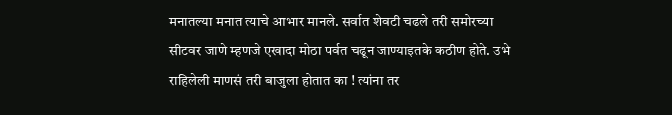मनातल्या मनात त्याचे आभार मानले. सर्वात शेवटी चढले तरी समोरच्या सीटवर जाणे म्हणजे एखादा मोठा पर्वत चढून जाण्याइतके कठीण होते. उभे राहिलेली माणसं तरी बाजुला होतात का ! त्यांना तर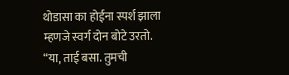थोडासा का होईना स्पर्श झाला म्हणजे स्वर्ग दोन बोटे उरतो.
“या, ताई बसा. तुमची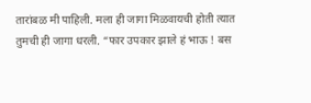तारांबळ मी पाहिली. मला ही जागा मिळवायची होती त्यात तुमची ही जागा धरली. “फार उपकार झाले हं भाऊ ! बस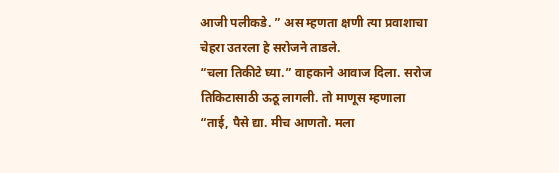आजी पलीकडे. ” अस म्हणता क्षणी त्या प्रवाशाचा चेहरा उतरला हे सरोजने ताडले.
“चला तिकीटे घ्या.” वाहकाने आवाज दिला. सरोज तिकिटासाठी ऊठू लागली. तो माणूस म्हणाला “ताई, पैसे द्या. मीच आणतो. मला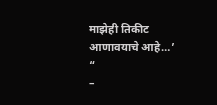माझेही तिकीट आणावयाचे आहे…’ “
–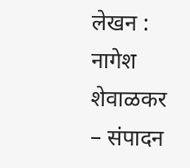लेखन : नागेश शेवाळकर
– संपादन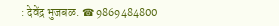: देवेंद्र भुजबळ. ☎ 9869484800